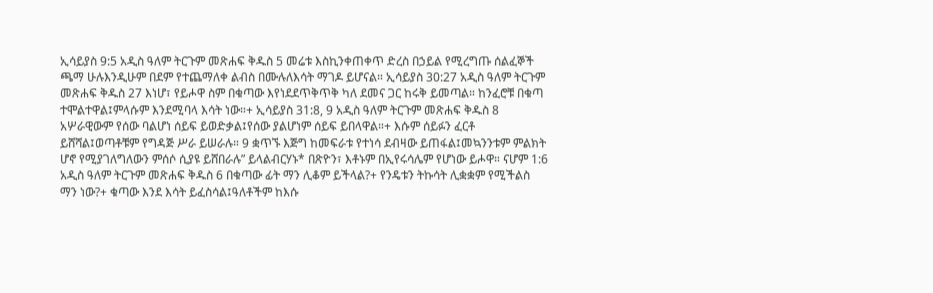ኢሳይያስ 9:5 አዲስ ዓለም ትርጉም መጽሐፍ ቅዱስ 5 መሬቱ እስኪንቀጠቀጥ ድረስ በኃይል የሚረግጡ ሰልፈኞች ጫማ ሁሉእንዲሁም በደም የተጨማለቀ ልብስ በሙሉለእሳት ማገዶ ይሆናል። ኢሳይያስ 30:27 አዲስ ዓለም ትርጉም መጽሐፍ ቅዱስ 27 እነሆ፣ የይሖዋ ስም በቁጣው እየነደደጥቅጥቅ ካለ ደመና ጋር ከሩቅ ይመጣል። ከንፈሮቹ በቁጣ ተሞልተዋል፤ምላሱም እንደሚባላ እሳት ነው።+ ኢሳይያስ 31:8, 9 አዲስ ዓለም ትርጉም መጽሐፍ ቅዱስ 8 አሦራዊውም የሰው ባልሆነ ሰይፍ ይወድቃል፤የሰው ያልሆነም ሰይፍ ይበላዋል።+ እሱም ሰይፉን ፈርቶ ይሸሻል፤ወጣቶቹም የግዳጅ ሥራ ይሠራሉ። 9 ቋጥኙ እጅግ ከመፍራቱ የተነሳ ደብዛው ይጠፋል፤መኳንንቱም ምልክት ሆኖ የሚያገለግለውን ምሰሶ ሲያዩ ይሸበራሉ” ይላልብርሃኑ* በጽዮን፣ እቶኑም በኢየሩሳሌም የሆነው ይሖዋ። ናሆም 1:6 አዲስ ዓለም ትርጉም መጽሐፍ ቅዱስ 6 በቁጣው ፊት ማን ሊቆም ይችላል?+ የንዴቱን ትኩሳት ሊቋቋም የሚችልስ ማን ነው?+ ቁጣው እንደ እሳት ይፈስሳል፤ዓለቶችም ከእሱ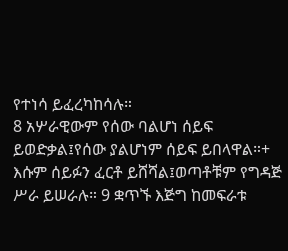የተነሳ ይፈረካከሳሉ።
8 አሦራዊውም የሰው ባልሆነ ሰይፍ ይወድቃል፤የሰው ያልሆነም ሰይፍ ይበላዋል።+ እሱም ሰይፉን ፈርቶ ይሸሻል፤ወጣቶቹም የግዳጅ ሥራ ይሠራሉ። 9 ቋጥኙ እጅግ ከመፍራቱ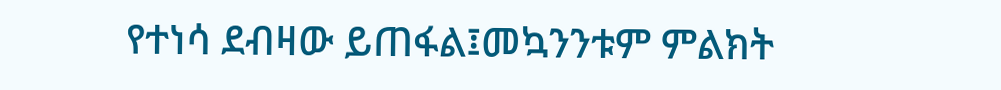የተነሳ ደብዛው ይጠፋል፤መኳንንቱም ምልክት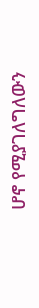ሆኖ የሚያገለግለውን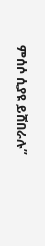ምሰሶ ሲያዩ ይሸበራሉ”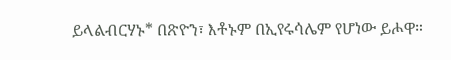ይላልብርሃኑ* በጽዮን፣ እቶኑም በኢየሩሳሌም የሆነው ይሖዋ።